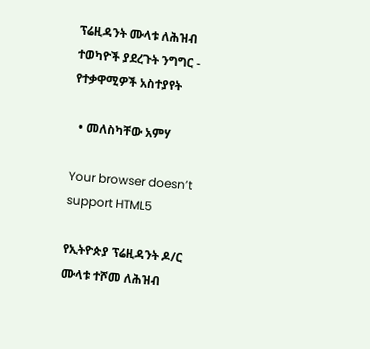ፕሬዚዳንት ሙላቱ ለሕዝብ ተወካዮች ያደረጉት ንግግር - የተቃዋሚዎች አስተያየት

  • መለስካቸው አምሃ

Your browser doesn’t support HTML5

የኢትዮጵያ ፕሬዚዳንት ዶ/ር ሙላቱ ተሾመ ለሕዝብ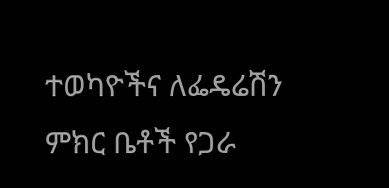ተወካዮችና ለፌዴሬሽን ምክር ቤቶች የጋራ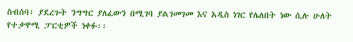ስብሰባ፣ ያደረጉት ንግግር ያለፈውን በሚገባ ያልገመገመ እና አዲስ ነገር የሌለበት ነው ሲሉ ሁለት የተቃዋሚ ፓርቲዎች ነቀፉ፡፡